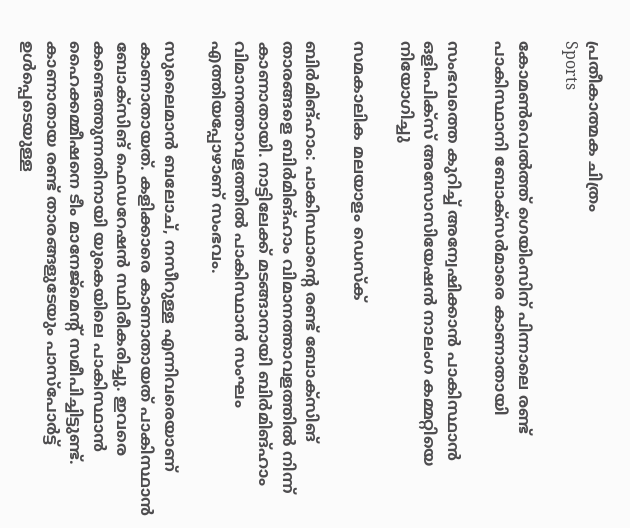പ്രതീകാത്മക ചിത്രം
Sports

കോമണ്‍വെല്‍ത്ത് ഗെയിംസിന് പിന്നാലെ രണ്ട് പാകിസ്ഥാനി ബോക്‌സര്‍മാരെ കാണാതായി

സംഭവത്തെ കുറിച്ച് അന്വേഷിക്കാന്‍ പാകിസ്ഥാന്‍ ഒളിംപിക്‌സ് അസോസിയേഷന്‍ നാലംഗ കമ്മറ്റിയെ നിയോഗിച്ചു

സമകാലിക മലയാളം ഡെസ്ക്

ബിര്‍മിങ്ഹാം: പാകിസ്ഥാന്റെ രണ്ട് ബോക്‌സിങ് താരങ്ങളെ ബിര്‍മിങ്ഹാം വിമാനത്താവളത്തില്‍ നിന്ന് കാണാതായി. നാട്ടിലേക്ക് മടങ്ങാനായി ബിര്‍മിങ്ഹാം വിമാനത്താവളത്തില്‍ പാകിസ്ഥാന്‍ സംഘം എത്തിയപ്പോഴാണ് സംഭവം.

സുലൈമാന്‍ ബലോച്, നസീറുള്ള എന്നിവരെയാണ് കാണാതായത്. കളിക്കാരെ കാണാതായത് പാകിസ്ഥാന്‍ ബോക്‌സിങ് ഫെഡറേഷന്‍ സ്ഥിരീകരിച്ചു. ഇവരെ കണ്ടെത്തുന്നതിനായി യുകെയിലെ പാകിസ്ഥാന്‍ ഹൈക്കമ്മീഷനെ ടീം മാനേജ്‌മെന്റ് സമീപിച്ചിട്ടുണ്ട്. കാണാതായ രണ്ട് താരങ്ങളുടേയും പാസ്‌പോര്‍ട്ട് ഉള്‍പ്പെടെയുള്ള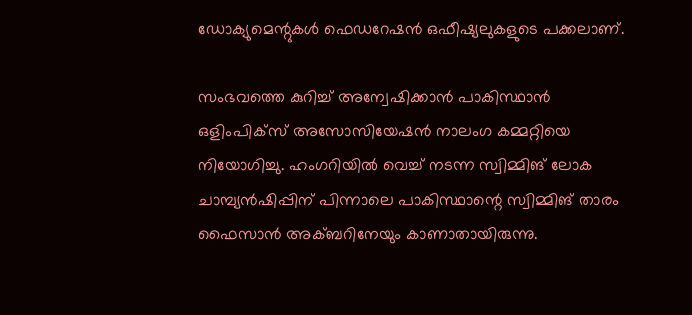ഡോക്യുമെന്റുകള്‍ ഫെഡറേഷന്‍ ഒഫീഷ്യലുകളുടെ പക്കലാണ്.

സംഭവത്തെ കുറിച്ച് അന്വേഷിക്കാന്‍ പാകിസ്ഥാന്‍ ഒളിംപിക്‌സ് അസോസിയേഷന്‍ നാലംഗ കമ്മറ്റിയെ നിയോഗിച്ചു. ഹംഗറിയില്‍ വെച്ച് നടന്ന സ്വിമ്മിങ് ലോക ചാമ്പ്യന്‍ഷിപ്പിന് പിന്നാലെ പാകിസ്ഥാന്റെ സ്വിമ്മിങ് താരം ഫൈസാന്‍ അക്ബറിനേയും കാണാതായിരുന്നു.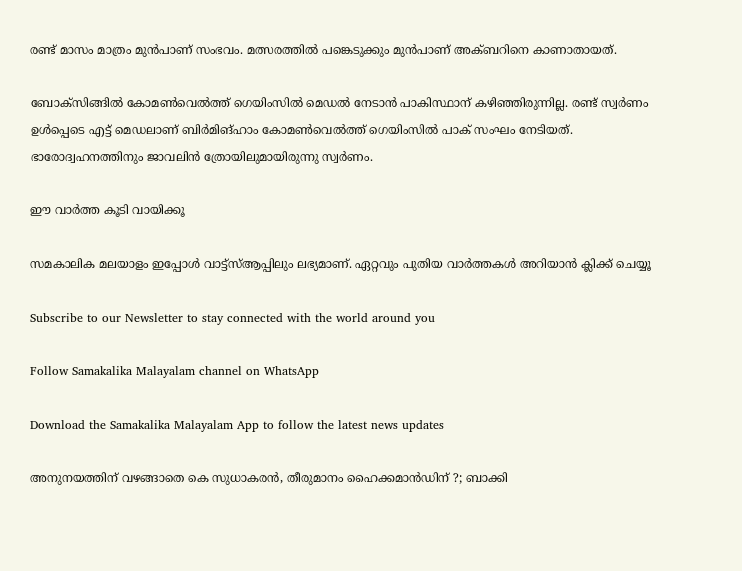രണ്ട് മാസം മാത്രം മുന്‍പാണ് സംഭവം. മത്സരത്തില്‍ പങ്കെടുക്കും മുന്‍പാണ് അക്ബറിനെ കാണാതായത്.

ബോക്‌സിങ്ങില്‍ കോമണ്‍വെല്‍ത്ത് ഗെയിംസില്‍ മെഡല്‍ നേടാന്‍ പാകിസ്ഥാന് കഴിഞ്ഞിരുന്നില്ല. രണ്ട് സ്വര്‍ണം ഉള്‍പ്പെടെ എട്ട് മെഡലാണ് ബിര്‍മിങ്ഹാം കോമണ്‍വെല്‍ത്ത് ഗെയിംസില്‍ പാക് സംഘം നേടിയത്. ഭാരോദ്വഹനത്തിനും ജാവലിന്‍ ത്രോയിലുമായിരുന്നു സ്വര്‍ണം.

ഈ വാര്‍ത്ത കൂടി വായിക്കൂ

സമകാലിക മലയാളം ഇപ്പോള്‍ വാട്ട്‌സ്ആപ്പിലും ലഭ്യമാണ്. ഏറ്റവും പുതിയ വാര്‍ത്തകള്‍ അറിയാന്‍ ക്ലിക്ക് ചെയ്യൂ

Subscribe to our Newsletter to stay connected with the world around you

Follow Samakalika Malayalam channel on WhatsApp

Download the Samakalika Malayalam App to follow the latest news updates

അനുനയത്തിന് വഴങ്ങാതെ കെ സുധാകരന്‍, തീരുമാനം ഹൈക്കമാന്‍ഡിന് ?; ബാക്കി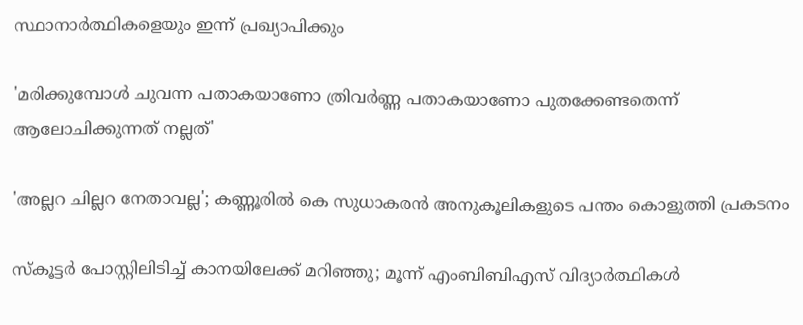സ്ഥാനാര്‍ത്ഥികളെയും ഇന്ന് പ്രഖ്യാപിക്കും

'മരിക്കുമ്പോൾ ചുവന്ന പതാകയാണോ ത്രിവർണ്ണ പതാകയാണോ പുതക്കേണ്ടതെന്ന് ആലോചിക്കുന്നത് നല്ലത്'

'അല്ലറ ചില്ലറ നേതാവല്ല'; കണ്ണൂരിൽ കെ സുധാകരൻ അനുകൂലികളുടെ പന്തം കൊളുത്തി പ്രകടനം

സ്‌കൂട്ടര്‍ പോസ്റ്റിലിടിച്ച് കാനയിലേക്ക് മറിഞ്ഞു; മൂന്ന് എംബിബിഎസ് വിദ്യാര്‍ത്ഥികള്‍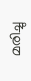മരിച്ചു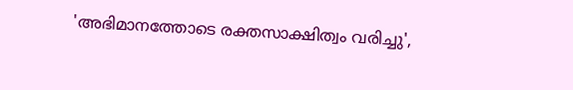'അഭിമാനത്തോടെ രക്തസാക്ഷിത്വം വരിച്ചു',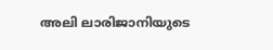അലി ലാരിജാനിയുടെ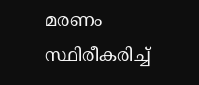മരണം സ്ഥിരീകരിച്ച്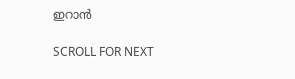ഇറാൻ

SCROLL FOR NEXT